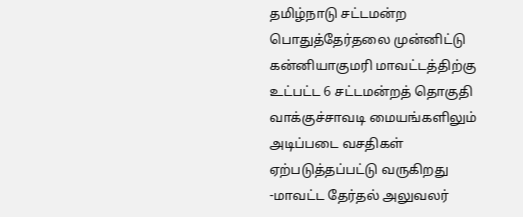தமிழ்நாடு சட்டமன்ற பொதுத்தேர்தலை முன்னிட்டு கன்னியாகுமரி மாவட்டத்திற்கு உட்பட்ட 6 சட்டமன்றத் தொகுதி வாக்குச்சாவடி மையங்களிலும் அடிப்படை வசதிகள் ஏற்படுத்தப்பட்டு வருகிறது -மாவட்ட தேர்தல் அலுவலர்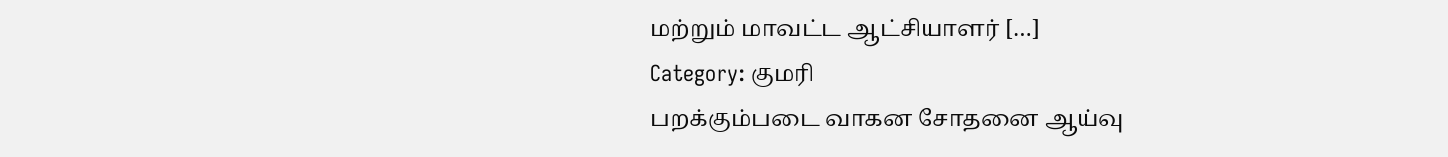மற்றும் மாவட்ட ஆட்சியாளர் […]
Category: குமரி
பறக்கும்படை வாகன சோதனை ஆய்வு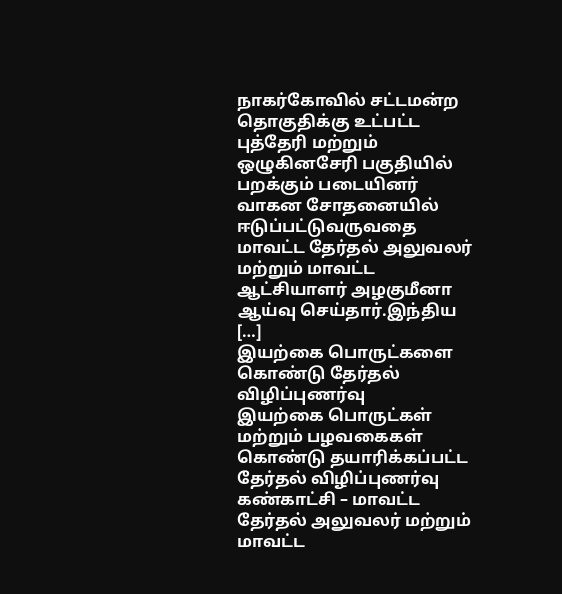நாகர்கோவில் சட்டமன்ற தொகுதிக்கு உட்பட்ட புத்தேரி மற்றும் ஒழுகினசேரி பகுதியில் பறக்கும் படையினர் வாகன சோதனையில் ஈடுப்பட்டுவருவதை மாவட்ட தேர்தல் அலுவலர் மற்றும் மாவட்ட ஆட்சியாளர் அழகுமீனா ஆய்வு செய்தார்.இந்திய […]
இயற்கை பொருட்களை கொண்டு தேர்தல் விழிப்புணர்வு
இயற்கை பொருட்கள் மற்றும் பழவகைகள் கொண்டு தயாரிக்கப்பட்ட தேர்தல் விழிப்புணர்வு கண்காட்சி – மாவட்ட தேர்தல் அலுவலர் மற்றும் மாவட்ட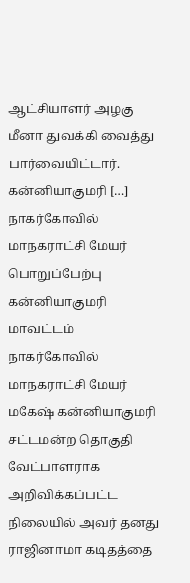ஆட்சியாளர் அழகு மீனா துவக்கி வைத்து பார்வையிட்டார். கன்னியாகுமரி […]
நாகர்கோவில் மாநகராட்சி மேயர் பொறுப்பேற்பு
கன்னியாகுமரி மாவட்டம் நாகர்கோவில் மாநகராட்சி மேயர் மகேஷ் கன்னியாகுமரி சட்டமன்ற தொகுதி வேட்பாளராக அறிவிக்கப்பட்ட நிலையில் அவர் தனது ராஜினாமா கடிதத்தை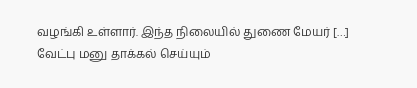வழங்கி உள்ளார். இந்த நிலையில் துணை மேயர் […]
வேட்பு மனு தாக்கல் செய்யும்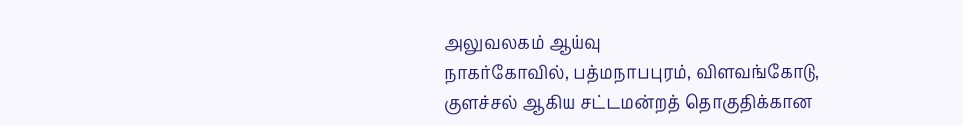அலுவலகம் ஆய்வு
நாகர்கோவில், பத்மநாபபுரம், விளவங்கோடு, குளச்சல் ஆகிய சட்டமன்றத் தொகுதிக்கான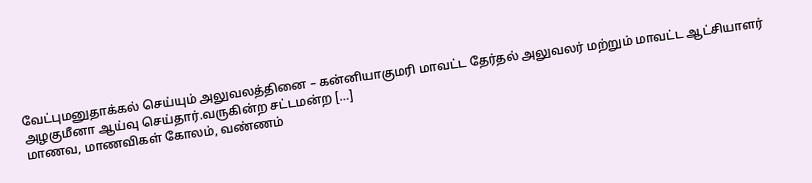வேட்புமனுதாக்கல் செய்யும் அலுவலத்தினை – கன்னியாகுமரி மாவட்ட தேர்தல் அலுவலர் மற்றும் மாவட்ட ஆட்சியாளர் அழகுமீனா ஆய்வு செய்தார்.வருகின்ற சட்டமன்ற […]
மாணவ, மாணவிகள் கோலம், வண்ணம்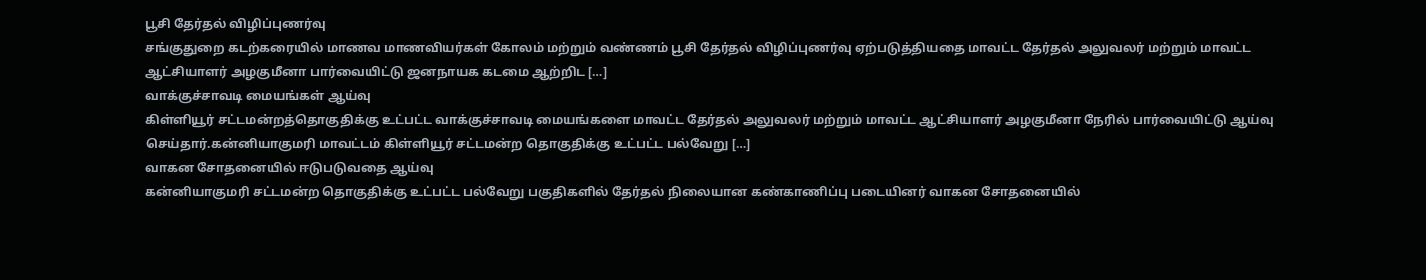பூசி தேர்தல் விழிப்புணர்வு
சங்குதுறை கடற்கரையில் மாணவ மாணவியர்கள் கோலம் மற்றும் வண்ணம் பூசி தேர்தல் விழிப்புணர்வு ஏற்படுத்தியதை மாவட்ட தேர்தல் அலுவலர் மற்றும் மாவட்ட ஆட்சியாளர் அழகுமீனா பார்வையிட்டு ஜனநாயக கடமை ஆற்றிட […]
வாக்குச்சாவடி மையங்கள் ஆய்வு
கிள்ளியூர் சட்டமன்றத்தொகுதிக்கு உட்பட்ட வாக்குச்சாவடி மையங்களை மாவட்ட தேர்தல் அலுவலர் மற்றும் மாவட்ட ஆட்சியாளர் அழகுமீனா நேரில் பார்வையிட்டு ஆய்வு செய்தார்.கன்னியாகுமரி மாவட்டம் கிள்ளியூர் சட்டமன்ற தொகுதிக்கு உட்பட்ட பல்வேறு […]
வாகன சோதனையில் ஈடுபடுவதை ஆய்வு
கன்னியாகுமரி சட்டமன்ற தொகுதிக்கு உட்பட்ட பல்வேறு பகுதிகளில் தேர்தல் நிலையான கண்காணிப்பு படையினர் வாகன சோதனையில்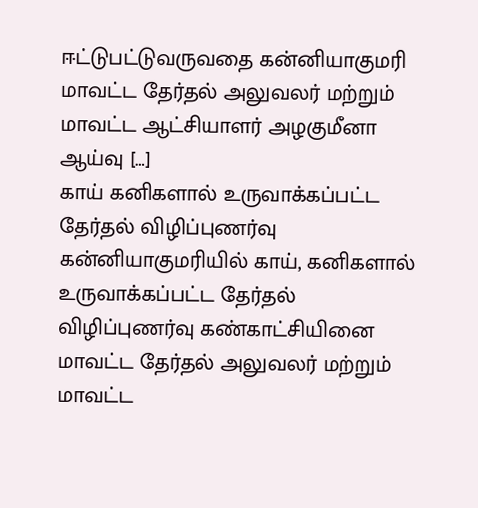ஈட்டுபட்டுவருவதை கன்னியாகுமரி மாவட்ட தேர்தல் அலுவலர் மற்றும் மாவட்ட ஆட்சியாளர் அழகுமீனா ஆய்வு […]
காய் கனிகளால் உருவாக்கப்பட்ட தேர்தல் விழிப்புணர்வு
கன்னியாகுமரியில் காய், கனிகளால் உருவாக்கப்பட்ட தேர்தல் விழிப்புணர்வு கண்காட்சியினை மாவட்ட தேர்தல் அலுவலர் மற்றும் மாவட்ட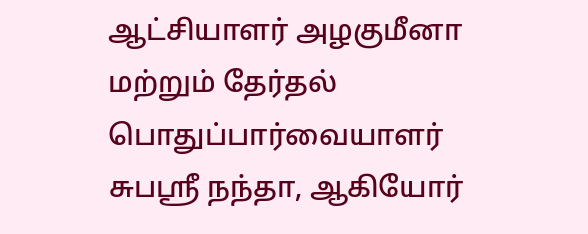ஆட்சியாளர் அழகுமீனா மற்றும் தேர்தல் பொதுப்பார்வையாளர் சுபஸ்ரீ நந்தா, ஆகியோர்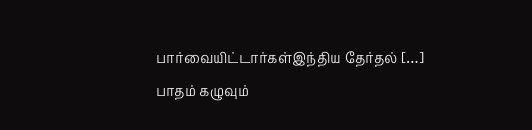பார்வையிட்டார்கள்இந்திய தேர்தல் […]
பாதம் கழுவும்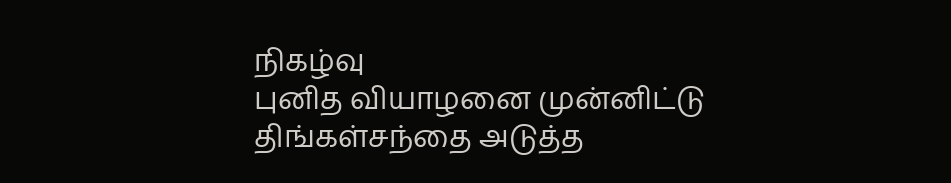நிகழ்வு
புனித வியாழனை முன்னிட்டு திங்கள்சந்தை அடுத்த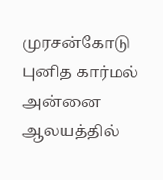முரசன்கோடு புனித கார்மல் அன்னை ஆலயத்தில்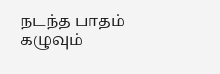நடந்த பாதம் கழுவும்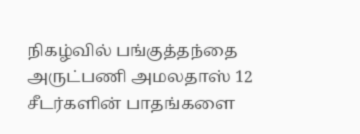நிகழ்வில் பங்குத்தந்தை அருட்பணி அமலதாஸ் 12 சீடர்களின் பாதங்களை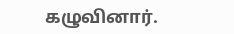கழுவினார்.